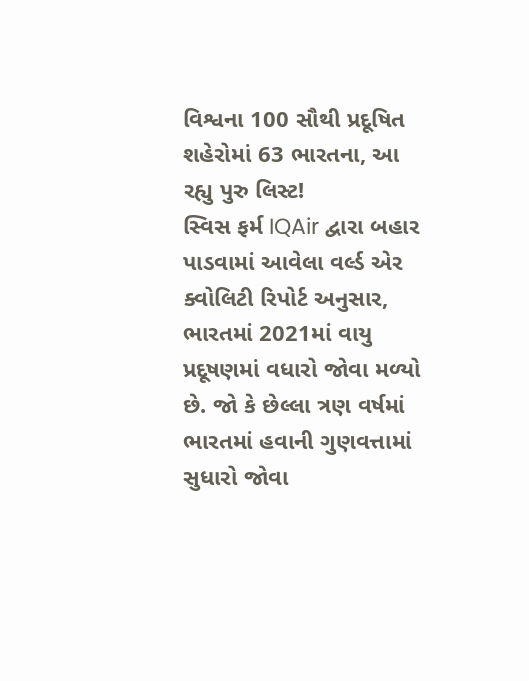વિશ્વના 100 સૌથી પ્રદૂષિત શહેરોમાં 63 ભારતના, આ રહ્યુ પુરુ લિસ્ટ!
સ્વિસ ફર્મ IQAir દ્વારા બહાર પાડવામાં આવેલા વર્લ્ડ એર ક્વોલિટી રિપોર્ટ અનુસાર, ભારતમાં 2021માં વાયુ પ્રદૂષણમાં વધારો જોવા મળ્યો છે. જો કે છેલ્લા ત્રણ વર્ષમાં ભારતમાં હવાની ગુણવત્તામાં સુધારો જોવા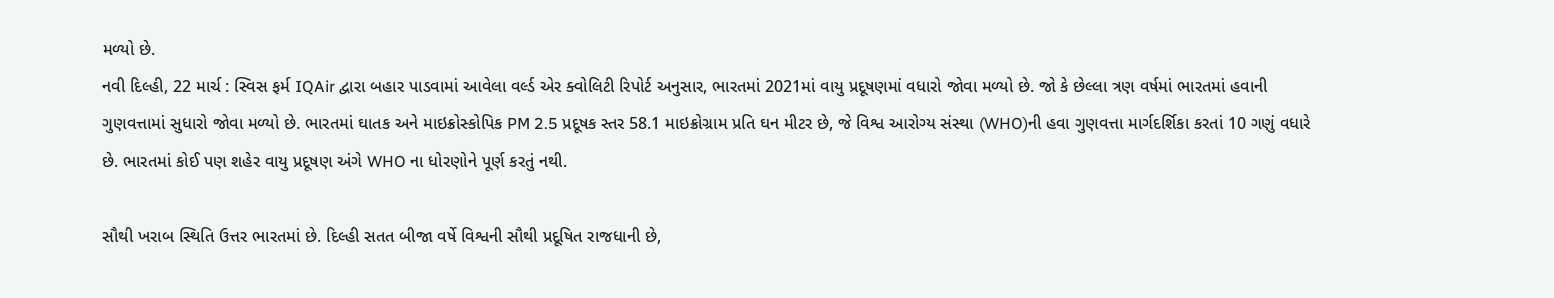મળ્યો છે.
નવી દિલ્હી, 22 માર્ચ : સ્વિસ ફર્મ IQAir દ્વારા બહાર પાડવામાં આવેલા વર્લ્ડ એર ક્વોલિટી રિપોર્ટ અનુસાર, ભારતમાં 2021માં વાયુ પ્રદૂષણમાં વધારો જોવા મળ્યો છે. જો કે છેલ્લા ત્રણ વર્ષમાં ભારતમાં હવાની ગુણવત્તામાં સુધારો જોવા મળ્યો છે. ભારતમાં ઘાતક અને માઇક્રોસ્કોપિક PM 2.5 પ્રદૂષક સ્તર 58.1 માઇક્રોગ્રામ પ્રતિ ઘન મીટર છે, જે વિશ્વ આરોગ્ય સંસ્થા (WHO)ની હવા ગુણવત્તા માર્ગદર્શિકા કરતાં 10 ગણું વધારે છે. ભારતમાં કોઈ પણ શહેર વાયુ પ્રદૂષણ અંગે WHO ના ધોરણોને પૂર્ણ કરતું નથી.

સૌથી ખરાબ સ્થિતિ ઉત્તર ભારતમાં છે. દિલ્હી સતત બીજા વર્ષે વિશ્વની સૌથી પ્રદૂષિત રાજધાની છે,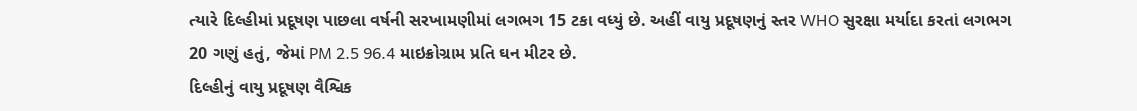ત્યારે દિલ્હીમાં પ્રદૂષણ પાછલા વર્ષની સરખામણીમાં લગભગ 15 ટકા વધ્યું છે. અહીં વાયુ પ્રદૂષણનું સ્તર WHO સુરક્ષા મર્યાદા કરતાં લગભગ 20 ગણું હતું, જેમાં PM 2.5 96.4 માઇક્રોગ્રામ પ્રતિ ઘન મીટર છે.
દિલ્હીનું વાયુ પ્રદૂષણ વૈશ્વિક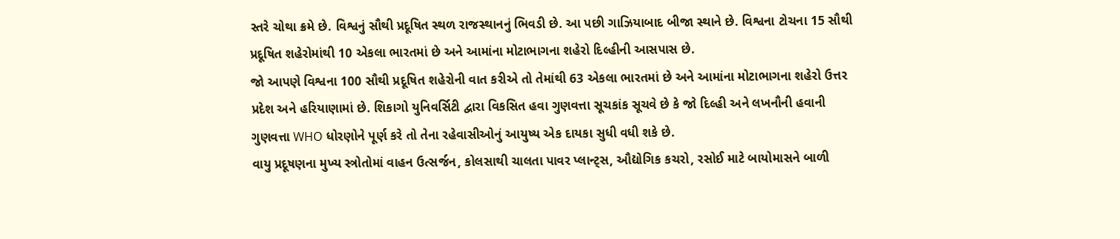સ્તરે ચોથા ક્રમે છે. વિશ્વનું સૌથી પ્રદૂષિત સ્થળ રાજસ્થાનનું ભિવડી છે. આ પછી ગાઝિયાબાદ બીજા સ્થાને છે. વિશ્વના ટોચના 15 સૌથી પ્રદૂષિત શહેરોમાંથી 10 એકલા ભારતમાં છે અને આમાંના મોટાભાગના શહેરો દિલ્હીની આસપાસ છે.
જો આપણે વિશ્વના 100 સૌથી પ્રદૂષિત શહેરોની વાત કરીએ તો તેમાંથી 63 એકલા ભારતમાં છે અને આમાંના મોટાભાગના શહેરો ઉત્તર પ્રદેશ અને હરિયાણામાં છે. શિકાગો યુનિવર્સિટી દ્વારા વિકસિત હવા ગુણવત્તા સૂચકાંક સૂચવે છે કે જો દિલ્હી અને લખનૌની હવાની ગુણવત્તા WHO ધોરણોને પૂર્ણ કરે તો તેના રહેવાસીઓનું આયુષ્ય એક દાયકા સુધી વધી શકે છે.
વાયુ પ્રદૂષણના મુખ્ય સ્ત્રોતોમાં વાહન ઉત્સર્જન, કોલસાથી ચાલતા પાવર પ્લાન્ટ્સ, ઔદ્યોગિક કચરો, રસોઈ માટે બાયોમાસને બાળી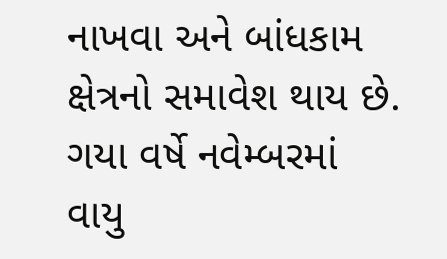નાખવા અને બાંધકામ ક્ષેત્રનો સમાવેશ થાય છે. ગયા વર્ષે નવેમ્બરમાં વાયુ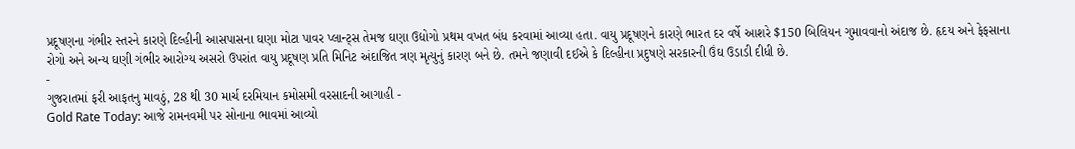પ્રદૂષણના ગંભીર સ્તરને કારણે દિલ્હીની આસપાસના ઘણા મોટા પાવર પ્લાન્ટ્સ તેમજ ઘણા ઉદ્યોગો પ્રથમ વખત બંધ કરવામાં આવ્યા હતા. વાયુ પ્રદૂષણને કારણે ભારત દર વર્ષે આશરે $150 બિલિયન ગુમાવવાનો અંદાજ છે. હૃદય અને ફેફસાના રોગો અને અન્ય ઘણી ગંભીર આરોગ્ય અસરો ઉપરાંત વાયુ પ્રદૂષણ પ્રતિ મિનિટ અંદાજિત ત્રણ મૃત્યુનું કારણ બને છે. તમને જણાવી દઈએ કે દિલ્હીના પ્રદુષણે સરકારની ઉંઘ ઉડાડી દીધી છે.
-
ગુજરાતમાં ફરી આફતનુ માવઠું, 28 થી 30 માર્ચ દરમિયાન કમોસમી વરસાદની આગાહી -
Gold Rate Today: આજે રામનવમી પર સોનાના ભાવમાં આવ્યો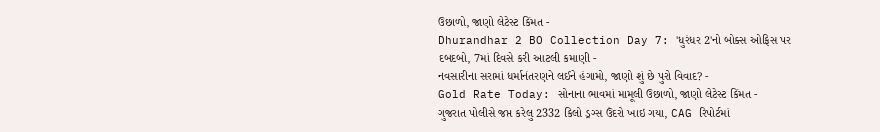ઉછાળો, જાણો લેટેસ્ટ કિંમત -
Dhurandhar 2 BO Collection Day 7: 'ધુરંધર 2'નો બોક્સ ઓફિસ પર દબદબો, 7માં દિવસે કરી આટલી કમાણી -
નવસારીના સરામાં ધર્માનંતરણને લઈને હંગામો, જાણો શું છે પુરો વિવાદ? -
Gold Rate Today: સોનાના ભાવમાં મામૂલી ઉછાળો, જાણો લેટેસ્ટ કિંમત -
ગુજરાત પોલીસે જપ્ત કરેલુ 2332 કિલો ડ્રગ્સ ઉંદરો ખાઇ ગયા, CAG રિપોર્ટમાં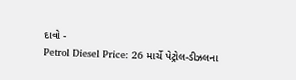દાવો -
Petrol Diesel Price: 26 માર્ચે પેટ્રોલ-ડીઝલના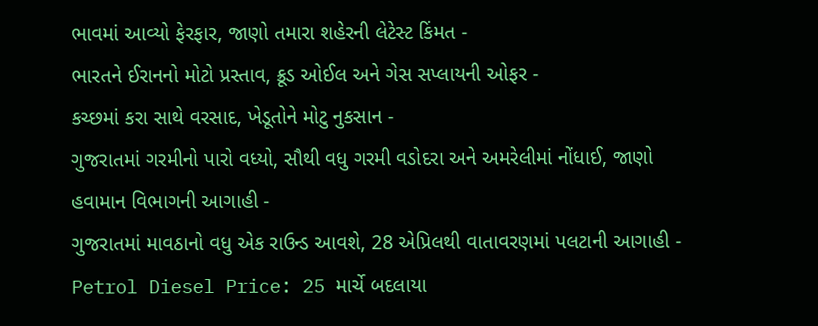ભાવમાં આવ્યો ફેરફાર, જાણો તમારા શહેરની લેટેસ્ટ કિંમત -
ભારતને ઈરાનનો મોટો પ્રસ્તાવ, ક્રૂડ ઓઈલ અને ગેસ સપ્લાયની ઓફર -
કચ્છમાં કરા સાથે વરસાદ, ખેડૂતોને મોટુ નુકસાન -
ગુજરાતમાં ગરમીનો પારો વધ્યો, સૌથી વધુ ગરમી વડોદરા અને અમરેલીમાં નોંધાઈ, જાણો હવામાન વિભાગની આગાહી -
ગુજરાતમાં માવઠાનો વધુ એક રાઉન્ડ આવશે, 28 એપ્રિલથી વાતાવરણમાં પલટાની આગાહી -
Petrol Diesel Price: 25 માર્ચે બદલાયા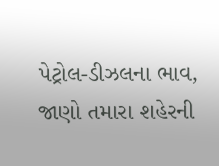પેટ્રોલ-ડીઝલના ભાવ, જાણો તમારા શહેરની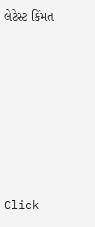લેટેસ્ટ કિંમત









Click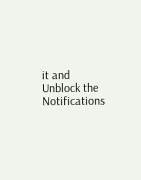it and Unblock the Notifications